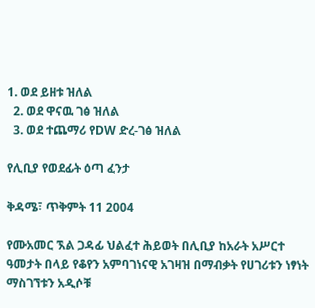1. ወደ ይዘቱ ዝለል
  2. ወደ ዋናዉ ገፅ ዝለል
  3. ወደ ተጨማሪ የDW ድረ-ገፅ ዝለል

የሊቢያ የወደፊት ዕጣ ፈንታ

ቅዳሜ፣ ጥቅምት 11 2004

የሙአመር ኧል ጋዳፊ ህልፈተ ሕይወት በሊቢያ ከአራት አሥርተ ዓመታት በላይ የቆየን አምባገነናዊ አገዛዝ በማብቃት የሀገሪቱን ነፃነት ማስገኘቱን አዲሶቹ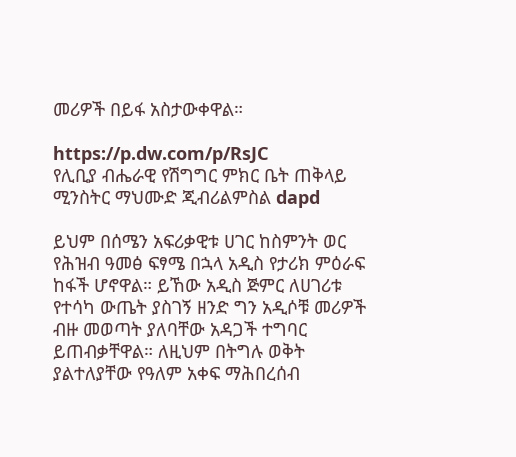መሪዎች በይፋ አስታውቀዋል።

https://p.dw.com/p/RsJC
የሊቢያ ብሔራዊ የሽግግር ምክር ቤት ጠቅላይ ሚንስትር ማህሙድ ጂብሪልምስል dapd

ይህም በሰሜን አፍሪቃዊቱ ሀገር ከስምንት ወር የሕዝብ ዓመፅ ፍፃሜ በኋላ አዲስ የታሪክ ምዕራፍ ከፋች ሆኖዋል። ይኸው አዲስ ጅምር ለሀገሪቱ የተሳካ ውጤት ያስገኝ ዘንድ ግን አዲሶቹ መሪዎች ብዙ መወጣት ያለባቸው አዳጋች ተግባር ይጠብቃቸዋል። ለዚህም በትግሉ ወቅት ያልተለያቸው የዓለም አቀፍ ማሕበረሰብ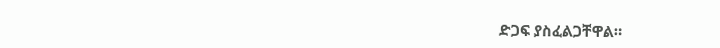ድጋፍ ያስፈልጋቸዋል።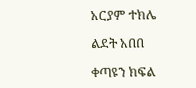አርያም ተክሌ

ልደት አበበ

ቀጣዩን ክፍል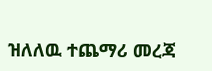ዝለለዉ ተጨማሪ መረጃ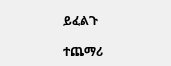ይፈልጉ

ተጨማሪ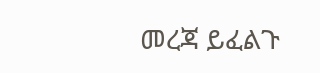መረጃ ይፈልጉ